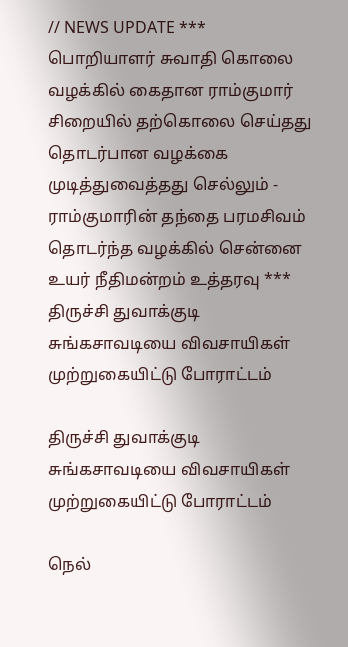// NEWS UPDATE *** பொறியாளர் சுவாதி கொலை வழக்கில் கைதான ராம்குமார் சிறையில் தற்கொலை செய்தது தொடர்பான வழக்கை முடித்துவைத்தது செல்லும் - ராம்குமாரின் தந்தை பரமசிவம் தொடர்ந்த வழக்கில் சென்னை உயர் நீதிமன்றம் உத்தரவு *** திருச்சி துவாக்குடி சுங்கசாவடியை விவசாயிகள் முற்றுகையிட்டு போராட்டம்

திருச்சி துவாக்குடி சுங்கசாவடியை விவசாயிகள் முற்றுகையிட்டு போராட்டம்

நெல்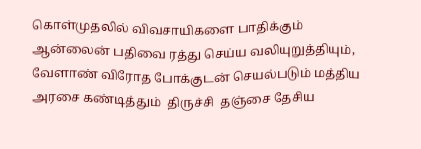கொள்முதலில் விவசாயிகளை பாதிக்கும் ஆன்லைன் பதிவை ரத்து செய்ய வலியுறுத்தியும், வேளாண் விரோத போக்குடன் செயல்படும் மத்திய அரசை கண்டித்தும்  திருச்சி  தஞ்சை தேசிய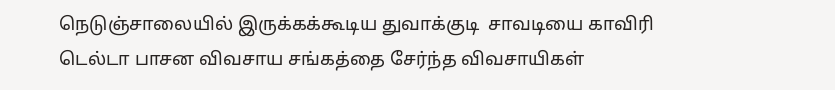நெடுஞ்சாலையில் இருக்கக்கூடிய துவாக்குடி  சாவடியை காவிரி டெல்டா பாசன விவசாய சங்கத்தை சேர்ந்த விவசாயிகள்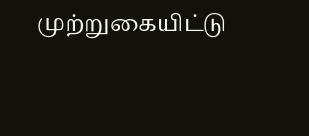முற்றுகையிட்டு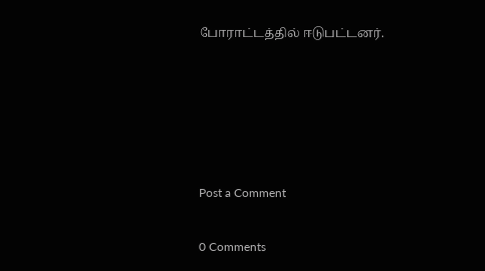போராட்டத்தில் ஈடுபட்டனர்.





Post a Comment

0 Comments